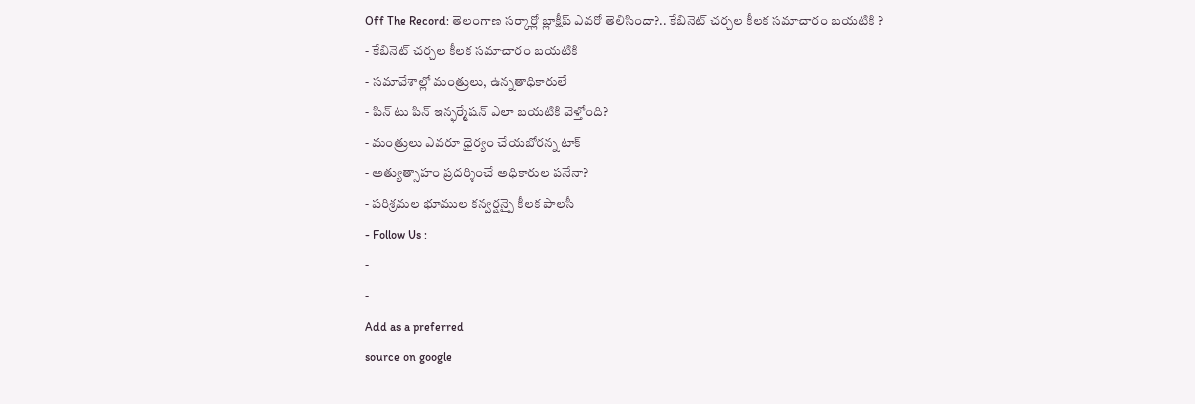Off The Record: తెలంగాణ సర్కార్లో బ్లాక్షీప్ ఎవరో తెలిసిందా?.. కేబినెట్ చర్చల కీలక సమాచారం బయటికి ?
- కేబినెట్ చర్చల కీలక సమాచారం బయటికి
- సమావేశాల్లో మంత్రులు, ఉన్నతాధికారులే
- పిన్ టు పిన్ ఇన్ఫర్మేషన్ ఎలా బయటికి వెళ్తోంది?
- మంత్రులు ఎవరూ ధైర్యం చేయబోరన్న టాక్
- అత్యుత్సాహం ప్రదర్శించే అధికారుల పనేనా?
- పరిశ్రమల భూముల కన్వర్షన్పై కీలక పాలసీ
- Follow Us :
-
-
Add as a preferred
source on google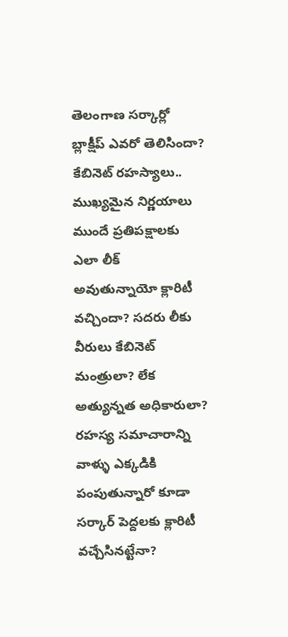తెలంగాణ సర్కార్లో బ్లాక్షీప్ ఎవరో తెలిసిందా? కేబినెట్ రహస్యాలు.. ముఖ్యమైన నిర్ణయాలు ముందే ప్రతిపక్షాలకు ఎలా లీక్ అవుతున్నాయో క్లారిటీ వచ్చిందా? సదరు లీకు వీరులు కేబినెట్ మంత్రులా? లేక అత్యున్నత అధికారులా? రహస్య సమాచారాన్ని వాళ్ళు ఎక్కడికి పంపుతున్నారో కూడా సర్కార్ పెద్దలకు క్లారిటీ వచ్చేసినట్టేనా?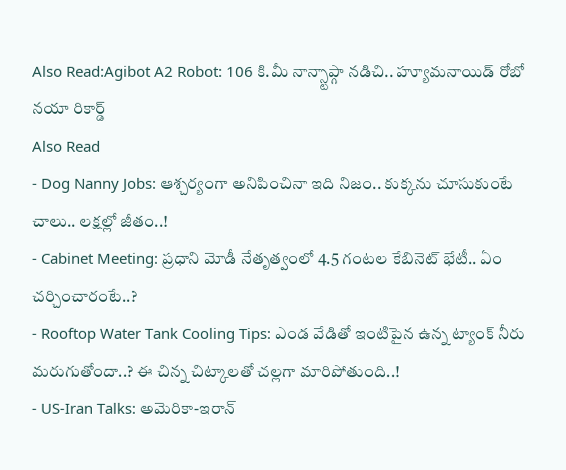Also Read:Agibot A2 Robot: 106 కి.మీ నాన్స్టాప్గా నడిచి.. హ్యూమనాయిడ్ రోబో నయా రికార్డ్
Also Read
- Dog Nanny Jobs: ఆశ్చర్యంగా అనిపించినా ఇది నిజం.. కుక్కను చూసుకుంటే చాలు.. లక్షల్లో జీతం..!
- Cabinet Meeting: ప్రధాని మోడీ నేతృత్వంలో 4.5 గంటల కేబినెట్ భేటీ.. ఏం చర్చించారంటే..?
- Rooftop Water Tank Cooling Tips: ఎండ వేడితో ఇంటిపైన ఉన్న ట్యాంక్ నీరు మరుగుతోందా..? ఈ చిన్న చిట్కాలతో చల్లగా మారిపోతుంది..!
- US-Iran Talks: అమెరికా-ఇరాన్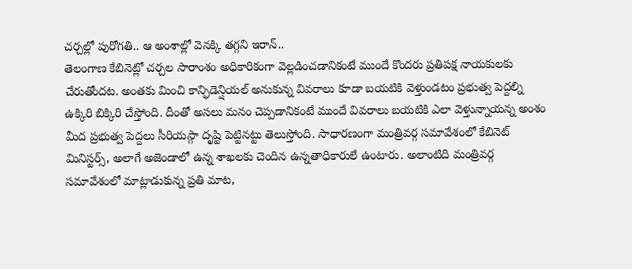చర్చల్లో పురోగతి.. ఆ అంశాల్లో వెనక్కి తగ్గని ఇరాన్..
తెలంగాణ కేబినెట్లో చర్చల సారాంశం అధికారికంగా వెల్లడించడానికంటే ముందే కొందరు ప్రతిపక్ష నాయకులకు చేరుతోందట. అంతకు మించి కాన్ఫిడెన్షియల్ అనుకున్న వివరాలు కూడా బయటికి వెళ్తుండటం ప్రభుత్వ పెద్దల్ని ఉక్కిరి బిక్కిరి చేస్తోంది. దీంతో అసలు మనం చెప్పడానికంటే ముందే వివరాలు బయటికి ఎలా వెళ్తున్నాయన్న అంశం మీద ప్రభుత్వ పెద్దలు సీరియస్గా దృష్టి పెట్టినట్టు తెలుస్తోంది. సాధారణంగా మంత్రివర్గ సమావేశంలో కేబినెట్ మినిస్టర్స్, అలాగే అజెండాలో ఉన్న శాఖలకు చెందిన ఉన్నతాధికారులే ఉంటారు. అలాంటిది మంత్రివర్గ సమావేశంలో మాట్లాడుకున్న ప్రతి మాట,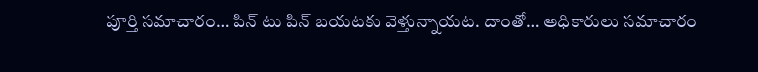పూర్తి సమాచారం… పిన్ టు పిన్ బయటకు వెళ్తున్నాయట. దాంతో… అధికారులు సమాచారం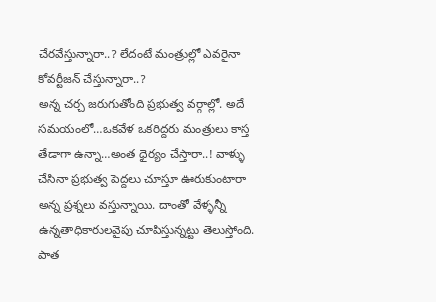చేరవేస్తున్నారా..? లేదంటే మంత్రుల్లో ఎవరైనా కోవర్టీజన్ చేస్తున్నారా..?
అన్న చర్చ జరుగుతోంది ప్రభుత్వ వర్గాల్లో. అదే సమయంలో…ఒకవేళ ఒకరిద్దరు మంత్రులు కాస్త తేడాగా ఉన్నా…అంత ధైర్యం చేస్తారా..! వాళ్ళు చేసినా ప్రభుత్వ పెద్దలు చూస్తూ ఊరుకుంటారా అన్న ప్రశ్నలు వస్తున్నాయి. దాంతో వేళ్ళన్నీ ఉన్నతాధికారులవైపు చూపిస్తున్నట్టు తెలుస్తోంది. పాత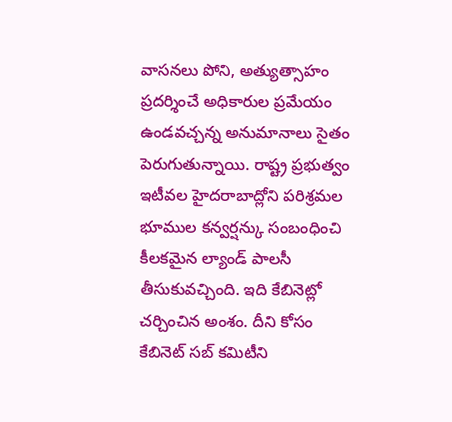వాసనలు పోని, అత్యుత్సాహం ప్రదర్శించే అధికారుల ప్రమేయం ఉండవచ్చన్న అనుమానాలు సైతం పెరుగుతున్నాయి. రాష్ట్ర ప్రభుత్వం ఇటీవల హైదరాబాద్లోని పరిశ్రమల భూముల కన్వర్షన్కు సంబంధించి కీలకమైన ల్యాండ్ పాలసీ తీసుకువచ్చింది. ఇది కేబినెట్లో చర్చించిన అంశం. దీని కోసం కేబినెట్ సబ్ కమిటీని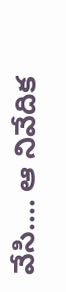వేసి…. ఆ నివేదిక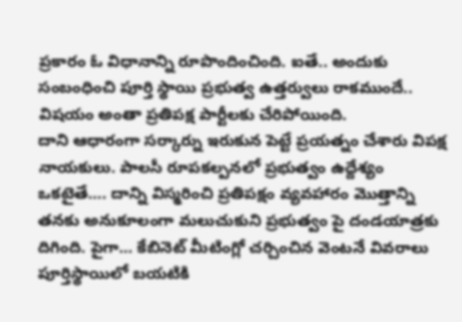ప్రకారం ఓ విధానాన్ని రూపొందించింది. ఐతే.. అందుకు సంబంధించి పూర్తి స్థాయి ప్రభుత్వ ఉత్తర్వులు రాకముందే.. విషయం అంతా ప్రతిపక్ష పార్టీలకు చేరిపోయింది.
దాని ఆధారంగా సర్కార్ను ఇరుకున పెట్టే ప్రయత్నం చేశారు విపక్ష నాయకులు. పాలసీ రూపకల్పనలో ప్రభుత్వం ఉద్దేశ్యం ఒకటైతే…. దాన్ని విస్మరించి ప్రతిపక్షం వ్యవహారం మొత్తాన్ని తనకు అనుకూలంగా మలుచుకుని ప్రభుత్వం పై దండయాత్రకు దిగింది. పైగా… కేబినెట్ మీటింగ్లో చర్చించిన వెంటనే వివరాలు పూర్తిస్థాయిలో బయటికి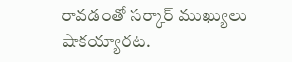రావడంతో సర్కార్ ముఖ్యులు షాకయ్యారట.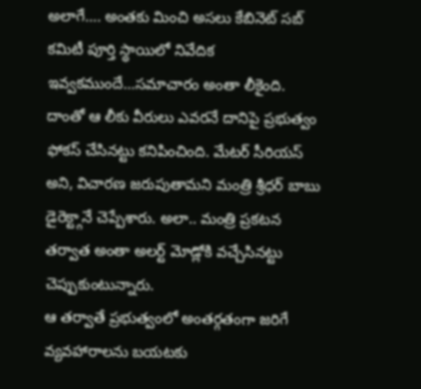అలాగే…. అంతకు మించి అసలు కేబినెట్ సబ్ కమిటీ పూర్తి స్థాయిలో నివేదిక ఇవ్వకముందే…సమాచారం అంతా లీకైంది. దాంతో ఆ లీకు వీరులు ఎవరనే దానిపై ప్రభుత్వం ఫోకస్ చేసినట్టు కనిపించింది. మేటర్ సీరియస్ అని, విచారణ జరుపుతామని మంత్రి శ్రీధర్ బాబు డైరెక్ట్గానే చెప్పేశారు. అలా.. మంత్రి ప్రకటన తర్వాత అంతా అలర్ట్ మోడ్లోకి వచ్చేసినట్టు చెప్పుకుంటున్నారు.
ఆ తర్వాతే ప్రభుత్వంలో అంతర్గతంగా జరిగే వ్యవహారాలను బయటకు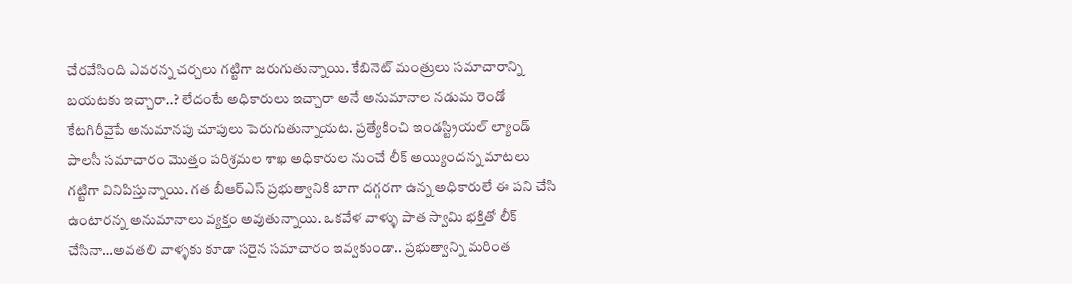చేరవేసింది ఎవరన్న చర్చలు గట్టిగా జరుగుతున్నాయి. కేబినెట్ మంత్రులు సమాచారాన్ని బయటకు ఇచ్చారా..? లేదంటే అధికారులు ఇచ్చారా అనే అనుమానాల నడుమ రెండో కేటగిరీవైపే అనుమానపు చూపులు పెరుగుతున్నాయట. ప్రత్యేకించి ఇండస్ట్రియల్ ల్యాండ్ పాలసీ సమాచారం మొత్తం పరిశ్రమల శాఖ అధికారుల నుంచే లీక్ అయ్యిందన్న మాటలు గట్టిగా వినిపిస్తున్నాయి. గత బీఆర్ఎస్ ప్రభుత్వానికి బాగా దగ్గరగా ఉన్న అధికారులే ఈ పని చేసి ఉంటారన్న అనుమానాలు వ్యక్తం అవుతున్నాయి. ఒకవేళ వాళ్ళు పాత స్వామి భక్తితో లీక్ చేసినా…అవతలి వాళ్ళకు కూడా సరైన సమాచారం ఇవ్వకుండా.. ప్రభుత్వాన్ని మరింత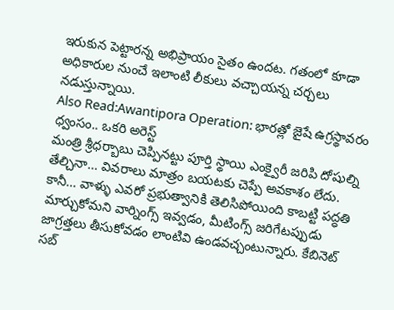ఇరుకున పెట్టారన్న అభిప్రాయం సైతం ఉందట. గతంలో కూడా అధికారుల నుంచే ఇలాంటి లీకులు వచ్చాయన్న చర్చలు నడుస్తున్నాయి.
Also Read:Awantipora Operation: భారత్లో జైషే ఉగ్రస్థావరం ధ్వంసం.. ఒకరి అరెస్ట్
మంత్రి శ్రీధర్బాబు చెప్పినట్టు పూర్తి స్థాయి ఎంక్వైరీ జరిపి దోషుల్ని తేల్చినా… వివరాలు మాత్రం బయటకు చెప్పే అవకాశం లేదు. కానీ… వాళ్ళు ఎవరో ప్రభుత్వానికి తెలిసిపోయింది కాబట్టి పద్ధతి మార్చుకోమని వార్నింగ్స్ ఇవ్వడం, మీటింగ్స్ జరిగేటప్పుడు జాగ్రత్తలు తీసుకోవడం లాంటివి ఉండవచ్చంటున్నారు. కేబినెట్ సబ్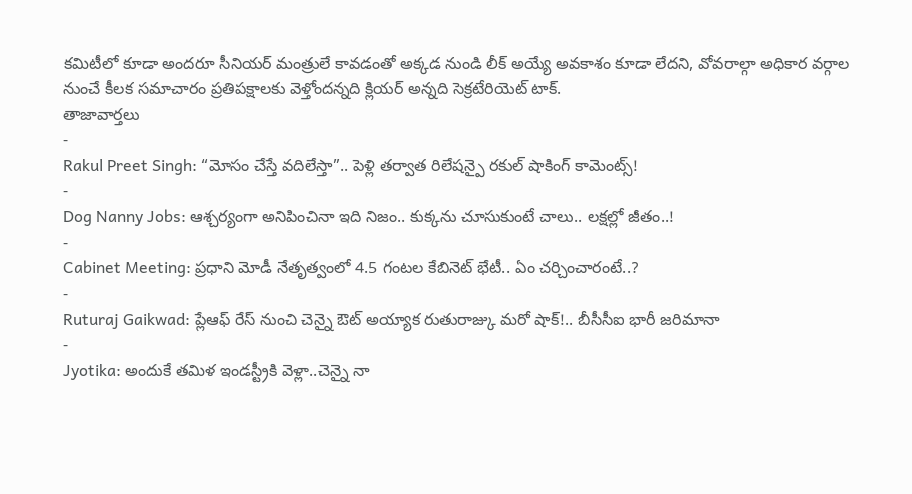కమిటీలో కూడా అందరూ సీనియర్ మంత్రులే కావడంతో అక్కడ నుండి లీక్ అయ్యే అవకాశం కూడా లేదని, వోవరాల్గా అధికార వర్గాల నుంచే కీలక సమాచారం ప్రతిపక్షాలకు వెళ్తోందన్నది క్లియర్ అన్నది సెక్రటేరియెట్ టాక్.
తాజావార్తలు
-
Rakul Preet Singh: “మోసం చేస్తే వదిలేస్తా”.. పెళ్లి తర్వాత రిలేషన్పై రకుల్ షాకింగ్ కామెంట్స్!
-
Dog Nanny Jobs: ఆశ్చర్యంగా అనిపించినా ఇది నిజం.. కుక్కను చూసుకుంటే చాలు.. లక్షల్లో జీతం..!
-
Cabinet Meeting: ప్రధాని మోడీ నేతృత్వంలో 4.5 గంటల కేబినెట్ భేటీ.. ఏం చర్చించారంటే..?
-
Ruturaj Gaikwad: ప్లేఆఫ్ రేస్ నుంచి చెన్నై ఔట్ అయ్యాక రుతురాజ్కు మరో షాక్!.. బీసీసీఐ భారీ జరిమానా
-
Jyotika: అందుకే తమిళ ఇండస్ట్రీకి వెళ్లా..చెన్నై నా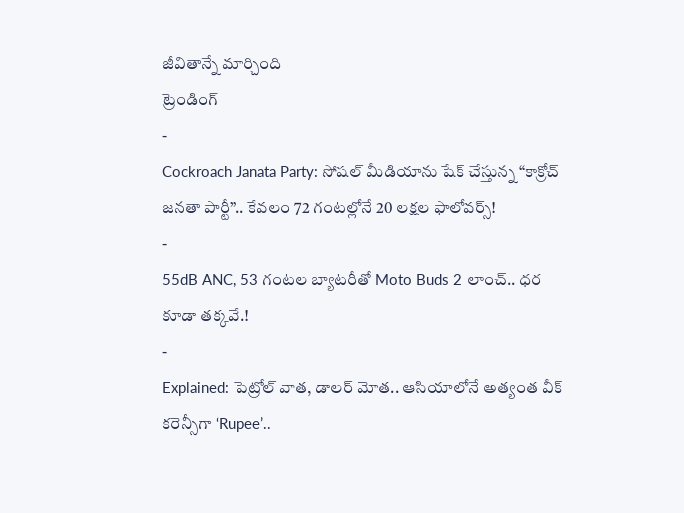జీవితాన్నే మార్చింది
ట్రెండింగ్
-
Cockroach Janata Party: సోషల్ మీడియాను షేక్ చేస్తున్న “కాక్రోచ్ జనతా పార్టీ”.. కేవలం 72 గంటల్లోనే 20 లక్షల ఫాలోవర్స్!
-
55dB ANC, 53 గంటల బ్యాటరీతో Moto Buds 2 లాంచ్.. ధర కూడా తక్కవే.!
-
Explained: పెట్రోల్ వాత, డాలర్ మోత.. ఆసియాలోనే అత్యంత వీక్ కరెన్సీగా ‘Rupee’..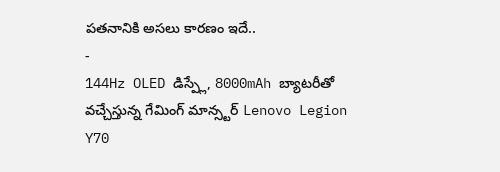పతనానికి అసలు కారణం ఇదే..
-
144Hz OLED డిస్ప్లే, 8000mAh బ్యాటరీతో వచ్చేస్తున్న గేమింగ్ మాన్స్టర్ Lenovo Legion Y70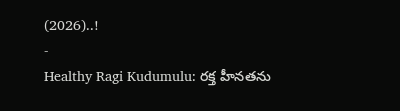(2026)..!
-
Healthy Ragi Kudumulu: రక్త హీనతను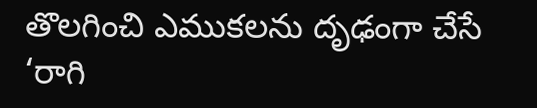తొలగించి ఎముకలను దృఢంగా చేసే ‘రాగి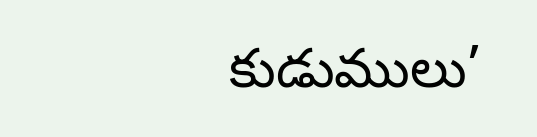కుడుములు’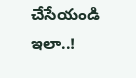చేసేయండి ఇలా..!